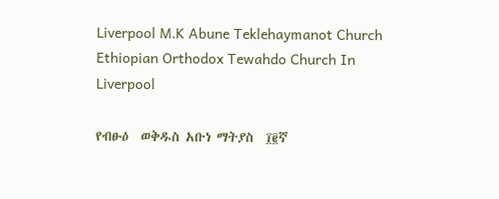Liverpool M.K Abune Teklehaymanot Church
Ethiopian Orthodox Tewahdo Church In Liverpool

የብፁዕ  ወቅዱስ አቡነ ማትያስ  ፲፪ኛ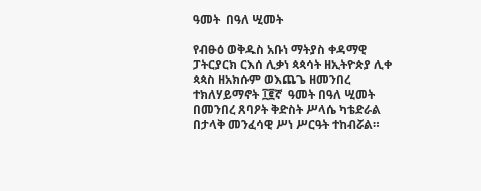ዓመት  በዓለ ሢመት

የብፁዕ ወቅዱስ አቡነ ማትያስ ቀዳማዊ ፓትርያርክ ርእሰ ሊቃነ ጳጳሳት ዘኢትዮጵያ ሊቀ ጳጳስ ዘአክሱም ወእጨጌ ዘመንበረ ተክለሃይማኖት ፲፪ኛ  ዓመት በዓለ ሢመት በመንበረ ጸባዖት ቅድስት ሥላሴ ካቴድራል በታላቅ መንፈሳዊ ሥነ ሥርዓት ተከብሯል።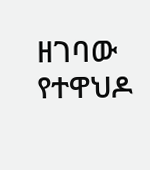ዘገባው የተዋህዶ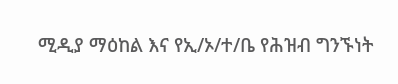ሚዲያ ማዕከል እና የኢ/ኦ/ተ/ቤ የሕዝብ ግንኙነት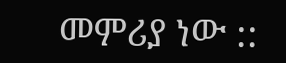መምሪያ ነው ::